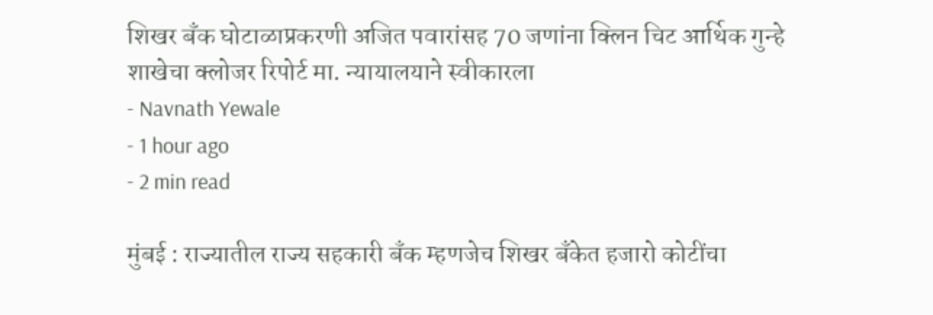शिखर बँक घोटाळाप्रकरणी अजित पवारांसह 70 जणांना क्लिन चिट आर्थिक गुन्हे शाखेचा क्लोजर रिपोर्ट मा. न्यायालयाने स्वीकारला
- Navnath Yewale
- 1 hour ago
- 2 min read

मुंबई : राज्यातील राज्य सहकारी बँक म्हणजेच शिखर बँकेत हजारो कोटींचा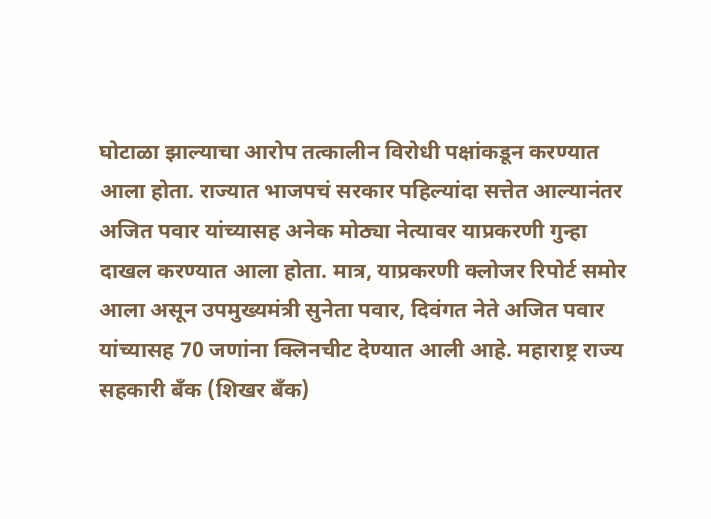घोटाळा झाल्याचा आरोप तत्कालीन विरोधी पक्षांकडून करण्यात आला होता. राज्यात भाजपचं सरकार पहिल्यांदा सत्तेत आल्यानंतर अजित पवार यांच्यासह अनेक मोठ्या नेत्यावर याप्रकरणी गुन्हा दाखल करण्यात आला होता. मात्र, याप्रकरणी क्लोजर रिपोर्ट समोर आला असून उपमुख्यमंत्री सुनेता पवार, दिवंगत नेते अजित पवार यांच्यासह 70 जणांना क्लिनचीट देण्यात आली आहे. महाराष्ट्र राज्य सहकारी बँक (शिखर बँक)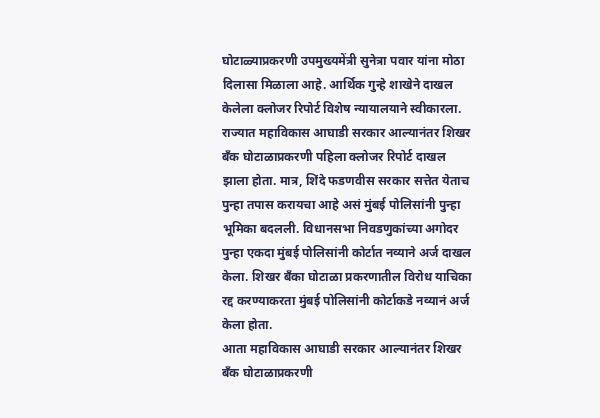घोटाळ्याप्रकरणी उपमुख्यमेंत्री सुनेत्रा पवार यांना मोठा दिलासा मिळाला आहे. आर्थिक गुन्हे शाखेने दाखल केलेला क्लोजर रिपोर्ट विशेष न्यायालयाने स्वीकारला.
राज्यात महाविकास आघाडी सरकार आल्यानंतर शिखर बँक घोटाळाप्रकरणी पहिला क्लोजर रिपोर्ट दाखल झाला होता. मात्र, शिंदे फडणवीस सरकार सत्तेत येताच पुन्हा तपास करायचा आहे असं मुंबई पोलिसांनी पुन्हा भूमिका बदलली. विधानसभा निवडणुकांच्या अगोदर पुन्हा एकदा मुंबई पोलिसांनी कोर्टात नव्याने अर्ज दाखल केला. शिखर बँका घोटाळा प्रकरणातील विरोध याचिका रद्द करण्याकरता मुंबई पोलिसांनी कोर्टाकडे नव्यानं अर्ज केला होता.
आता महाविकास आघाडी सरकार आल्यानंतर शिखर बँक घोटाळाप्रकरणी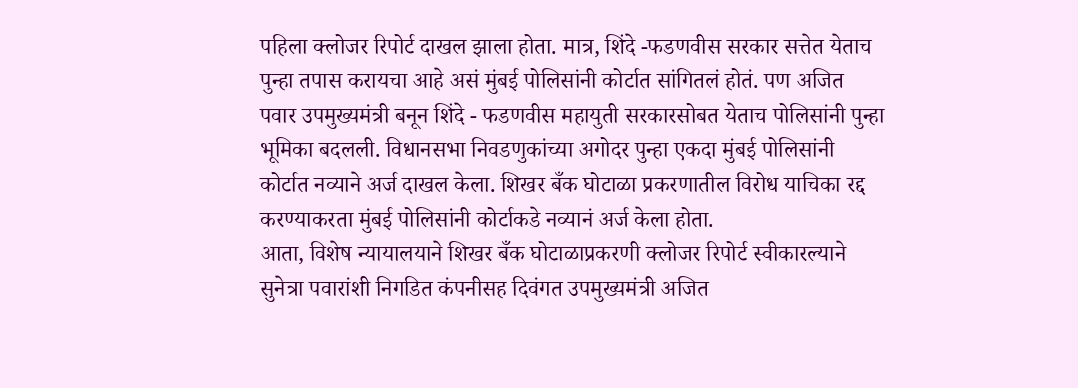पहिला क्लोजर रिपोर्ट दाखल झाला होता. मात्र, शिंदे -फडणवीस सरकार सत्तेत येताच पुन्हा तपास करायचा आहे असं मुंबई पोलिसांनी कोर्टात सांगितलं होतं. पण अजित पवार उपमुख्यमंत्री बनून शिंदे - फडणवीस महायुती सरकारसोबत येताच पोलिसांनी पुन्हा भूमिका बदलली. विधानसभा निवडणुकांच्या अगोदर पुन्हा एकदा मुंबई पोलिसांनी कोर्टात नव्याने अर्ज दाखल केला. शिखर बँक घोटाळा प्रकरणातील विरोध याचिका रद्द करण्याकरता मुंबई पोलिसांनी कोर्टाकडे नव्यानं अर्ज केला होता.
आता, विशेष न्यायालयाने शिखर बँक घोटाळाप्रकरणी क्लोजर रिपोर्ट स्वीकारल्याने सुनेत्रा पवारांशी निगडित कंपनीसह दिवंगत उपमुख्यमंत्री अजित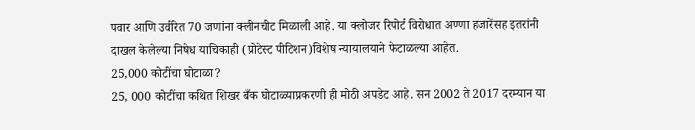पवार आणि उर्वरित 70 जणांना क्लीनचीट मिळाली आहे. या क्लोजर रिपोर्ट विरोधात अण्णा हजारेंसह इतरांनी दाखल केलेल्या निषेध याचिकाही (प्रोटेस्ट पीटिशन)विशेष न्यायालयाने फेटाळल्या आहेत.
25,000 कोटींचा घोटाळा?
25, 000 कोटींचा कथित शिखर बँक घोटाळ्याप्रकरणी ही मोठी अपडेट आहे. सन 2002 ते 2017 दरम्यान या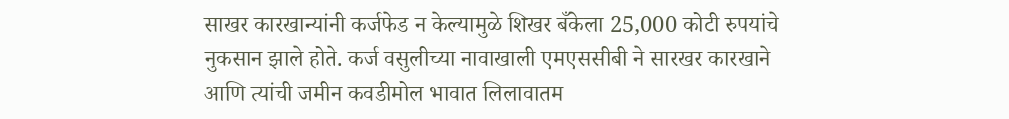साखर कारखान्यांनी कर्जफेड न केल्यामुळे शिखर बँकेला 25,000 कोटी रुपयांचे नुकसान झाले होते. कर्ज वसुलीच्या नावाखाली एमएससीबी ने सारखर कारखाने आणि त्यांची जमीन कवडीमोल भावात लिलावातम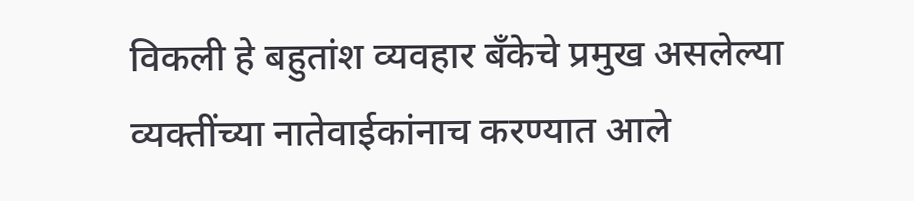विकली हे बहुतांश व्यवहार बँकेचे प्रमुख असलेल्या व्यक्तींच्या नातेवाईकांनाच करण्यात आले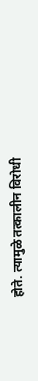होते. त्यामुळे तत्कालीन विरोधी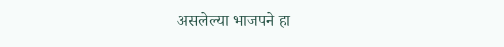असलेल्या भाजपने हा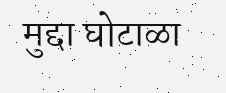मुद्दा घोटाळा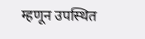म्हणून उपस्थित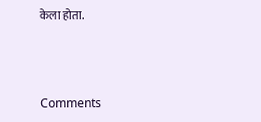केला होता.



Comments